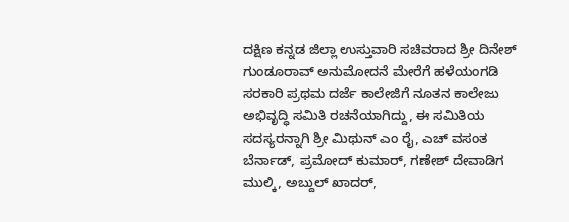ದಕ್ಷಿಣ ಕನ್ನಡ ಜಿಲ್ಲಾ ಉಸ್ತುವಾರಿ ಸಚಿವರಾದ ಶ್ರೀ ದಿನೇಶ್ ಗುಂಡೂರಾವ್ ಅನುಮೋದನೆ ಮೇರೆಗೆ ಹಳೆಯಂಗಡಿ ಸರಕಾರಿ ಪ್ರಥಮ ದರ್ಜೆ ಕಾಲೇಜಿಗೆ ನೂತನ ಕಾಲೇಜು ಅಭಿವೃದ್ಧಿ ಸಮಿತಿ ರಚನೆಯಾಗಿದ್ದು, ಈ ಸಮಿತಿಯ ಸದಸ್ಯರನ್ನಾಗಿ ಶ್ರೀ ಮಿಥುನ್ ಎಂ ರೈ, ಎಚ್ ವಸಂತ ಬೆರ್ನಾಡ್, ಪ್ರಮೋದ್ ಕುಮಾರ್, ಗಣೇಶ್ ದೇವಾಡಿಗ ಮುಲ್ಕಿ, ಅಬ್ದುಲ್ ಖಾದರ್,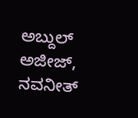ಅಬ್ದುಲ್ ಅಜೀಜ್, ನವನೀತ್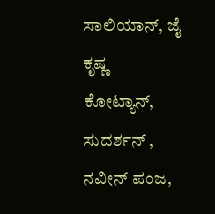ಸಾಲಿಯಾನ್, ಜೈ ಕೃಷ್ಣ ಕೋಟ್ಯಾನ್, ಸುದರ್ಶನ್ , ನವೀನ್ ಪಂಜ,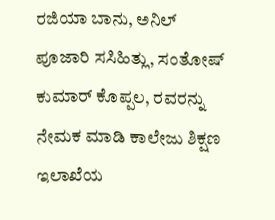ರಜಿಯಾ ಬಾನು, ಅನಿಲ್ ಪೂಜಾರಿ ಸಸಿಹಿತ್ಲು, ಸಂತೋಷ್ ಕುಮಾರ್ ಕೊಪ್ಪಲ, ರವರನ್ನು ನೇಮಕ ಮಾಡಿ ಕಾಲೇಜು ಶಿಕ್ಷಣ ಇಲಾಖೆಯ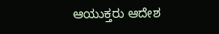ಆಯುಕ್ತರು ಆದೇಶ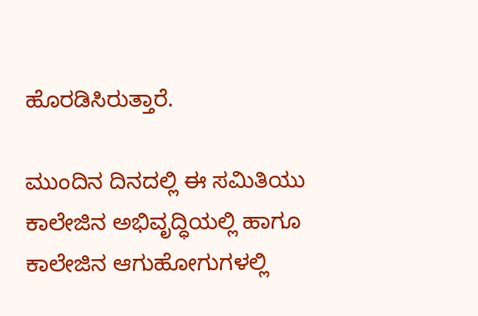ಹೊರಡಿಸಿರುತ್ತಾರೆ.

ಮುಂದಿನ ದಿನದಲ್ಲಿ ಈ ಸಮಿತಿಯು ಕಾಲೇಜಿನ ಅಭಿವೃದ್ಧಿಯಲ್ಲಿ ಹಾಗೂ ಕಾಲೇಜಿನ ಆಗುಹೋಗುಗಳಲ್ಲಿ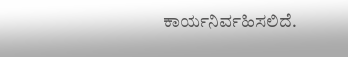ಕಾರ್ಯನಿರ್ವಹಿಸಲಿದೆ.